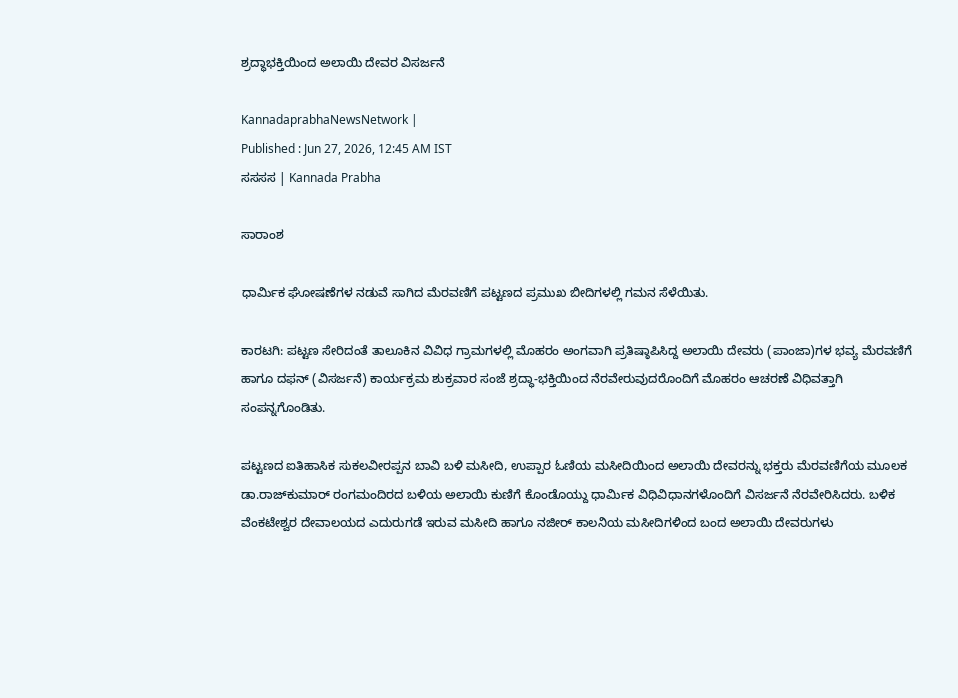ಶ್ರದ್ಧಾಭಕ್ತಿಯಿಂದ ಅಲಾಯಿ ದೇವರ ವಿಸರ್ಜನೆ

KannadaprabhaNewsNetwork |
Published : Jun 27, 2026, 12:45 AM IST
ಸಸಸಸ | Kannada Prabha

ಸಾರಾಂಶ

ಧಾರ್ಮಿಕ ಘೋಷಣೆಗಳ ನಡುವೆ ಸಾಗಿದ ಮೆರವಣಿಗೆ ಪಟ್ಟಣದ ಪ್ರಮುಖ ಬೀದಿಗಳಲ್ಲಿ ಗಮನ ಸೆಳೆಯಿತು.

ಕಾರಟಗಿ: ಪಟ್ಟಣ ಸೇರಿದಂತೆ ತಾಲೂಕಿನ ವಿವಿಧ ಗ್ರಾಮಗಳಲ್ಲಿ ಮೊಹರಂ ಅಂಗವಾಗಿ ಪ್ರತಿಷ್ಠಾಪಿಸಿದ್ದ ಅಲಾಯಿ ದೇವರು (ಪಾಂಜಾ)ಗಳ ಭವ್ಯ ಮೆರವಣಿಗೆ ಹಾಗೂ ದಫನ್ (ವಿಸರ್ಜನೆ) ಕಾರ್ಯಕ್ರಮ ಶುಕ್ರವಾರ ಸಂಜೆ ಶ್ರದ್ಧಾ-ಭಕ್ತಿಯಿಂದ ನೆರವೇರುವುದರೊಂದಿಗೆ ಮೊಹರಂ ಆಚರಣೆ ವಿಧಿವತ್ತಾಗಿ ಸಂಪನ್ನಗೊಂಡಿತು.

ಪಟ್ಟಣದ ಐತಿಹಾಸಿಕ ಸುಕಲವೀರಪ್ಪನ ಬಾವಿ ಬಳಿ ಮಸೀದಿ, ಉಪ್ಪಾರ ಓಣಿಯ ಮಸೀದಿಯಿಂದ ಅಲಾಯಿ ದೇವರನ್ನು ಭಕ್ತರು ಮೆರವಣಿಗೆಯ ಮೂಲಕ ಡಾ.ರಾಜ್‌ಕುಮಾರ್ ರಂಗಮಂದಿರದ ಬಳಿಯ ಅಲಾಯಿ ಕುಣಿಗೆ ಕೊಂಡೊಯ್ದು ಧಾರ್ಮಿಕ ವಿಧಿವಿಧಾನಗಳೊಂದಿಗೆ ವಿಸರ್ಜನೆ ನೆರವೇರಿಸಿದರು. ಬಳಿಕ ವೆಂಕಟೇಶ್ವರ ದೇವಾಲಯದ ಎದುರುಗಡೆ ಇರುವ ಮಸೀದಿ ಹಾಗೂ ನಜೀರ್ ಕಾಲನಿಯ ಮಸೀದಿಗಳಿಂದ ಬಂದ ಅಲಾಯಿ ದೇವರುಗಳು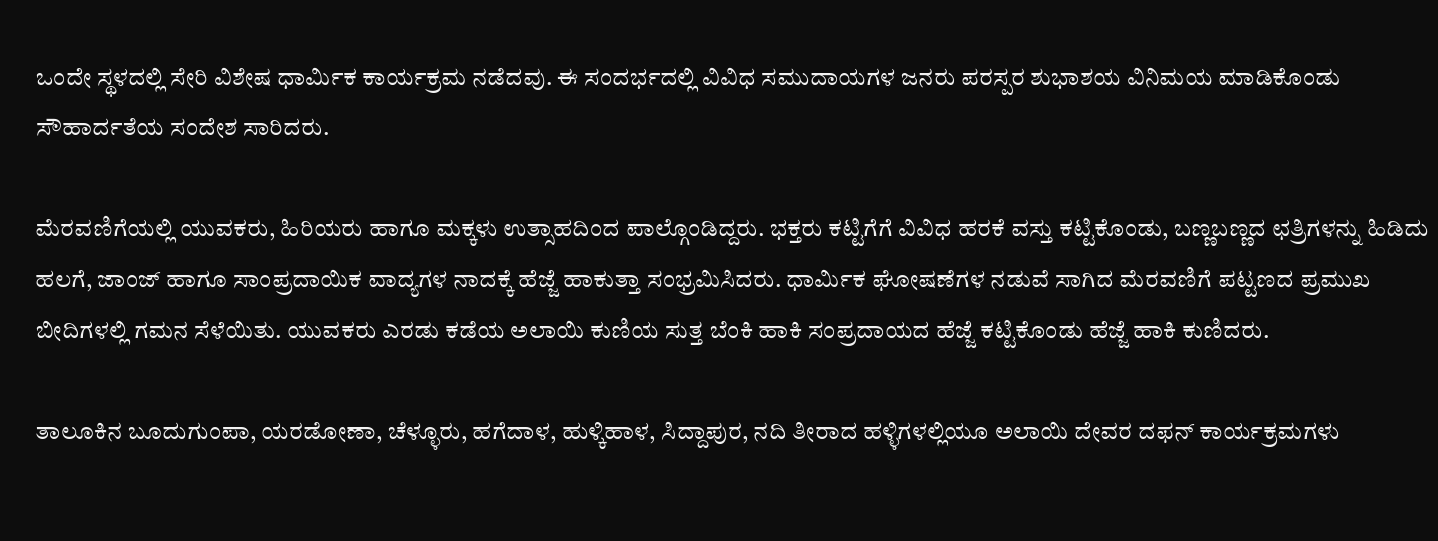ಒಂದೇ ಸ್ಥಳದಲ್ಲಿ ಸೇರಿ ವಿಶೇಷ ಧಾರ್ಮಿಕ ಕಾರ್ಯಕ್ರಮ ನಡೆದವು. ಈ ಸಂದರ್ಭದಲ್ಲಿ ವಿವಿಧ ಸಮುದಾಯಗಳ ಜನರು ಪರಸ್ಪರ ಶುಭಾಶಯ ವಿನಿಮಯ ಮಾಡಿಕೊಂಡು ಸೌಹಾರ್ದತೆಯ ಸಂದೇಶ ಸಾರಿದರು.

ಮೆರವಣಿಗೆಯಲ್ಲಿ ಯುವಕರು, ಹಿರಿಯರು ಹಾಗೂ ಮಕ್ಕಳು ಉತ್ಸಾಹದಿಂದ ಪಾಲ್ಗೊಂಡಿದ್ದರು. ಭಕ್ತರು ಕಟ್ಟಿಗೆಗೆ ವಿವಿಧ ಹರಕೆ ವಸ್ತು ಕಟ್ಟಿಕೊಂಡು, ಬಣ್ಣಬಣ್ಣದ ಛತ್ರಿಗಳನ್ನು ಹಿಡಿದು ಹಲಗೆ, ಜಾಂಜ್ ಹಾಗೂ ಸಾಂಪ್ರದಾಯಿಕ ವಾದ್ಯಗಳ ನಾದಕ್ಕೆ ಹೆಜ್ಜೆ ಹಾಕುತ್ತಾ ಸಂಭ್ರಮಿಸಿದರು. ಧಾರ್ಮಿಕ ಘೋಷಣೆಗಳ ನಡುವೆ ಸಾಗಿದ ಮೆರವಣಿಗೆ ಪಟ್ಟಣದ ಪ್ರಮುಖ ಬೀದಿಗಳಲ್ಲಿ ಗಮನ ಸೆಳೆಯಿತು. ಯುವಕರು ಎರಡು ಕಡೆಯ ಅಲಾಯಿ ಕುಣಿಯ ಸುತ್ತ ಬೆಂಕಿ ಹಾಕಿ ಸಂಪ್ರದಾಯದ ಹೆಜ್ಜೆ ಕಟ್ಟಿಕೊಂಡು ಹೆಜ್ಜೆ ಹಾಕಿ ಕುಣಿದರು.

ತಾಲೂಕಿನ ಬೂದುಗುಂಪಾ, ಯರಡೋಣಾ, ಚೆಳ್ಳೂರು, ಹಗೆದಾಳ, ಹುಳ್ಕಿಹಾಳ, ಸಿದ್ದಾಪುರ, ನದಿ ತೀರಾದ ಹಳ್ಳಿಗಳಲ್ಲಿಯೂ ಅಲಾಯಿ ದೇವರ ದಫನ್ ಕಾರ್ಯಕ್ರಮಗಳು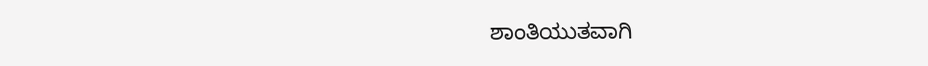ಶಾಂತಿಯುತವಾಗಿ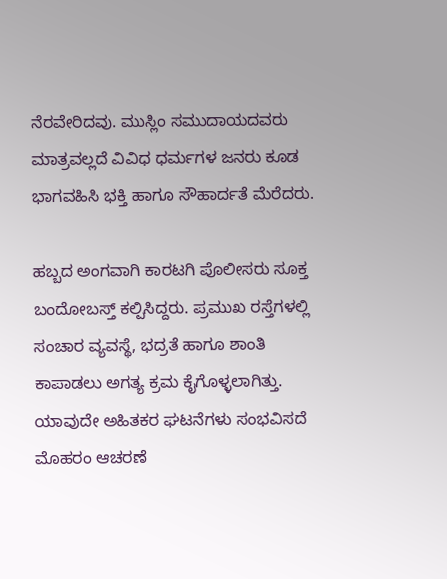ನೆರವೇರಿದವು. ಮುಸ್ಲಿಂ ಸಮುದಾಯದವರು ಮಾತ್ರವಲ್ಲದೆ ವಿವಿಧ ಧರ್ಮಗಳ ಜನರು ಕೂಡ ಭಾಗವಹಿಸಿ ಭಕ್ತಿ ಹಾಗೂ ಸೌಹಾರ್ದತೆ ಮೆರೆದರು.

ಹಬ್ಬದ ಅಂಗವಾಗಿ ಕಾರಟಗಿ ಪೊಲೀಸರು ಸೂಕ್ತ ಬಂದೋಬಸ್ತ್ ಕಲ್ಪಿಸಿದ್ದರು. ಪ್ರಮುಖ ರಸ್ತೆಗಳಲ್ಲಿ ಸಂಚಾರ ವ್ಯವಸ್ಥೆ, ಭದ್ರತೆ ಹಾಗೂ ಶಾಂತಿ ಕಾಪಾಡಲು ಅಗತ್ಯ ಕ್ರಮ ಕೈಗೊಳ್ಳಲಾಗಿತ್ತು. ಯಾವುದೇ ಅಹಿತಕರ ಘಟನೆಗಳು ಸಂಭವಿಸದೆ ಮೊಹರಂ ಆಚರಣೆ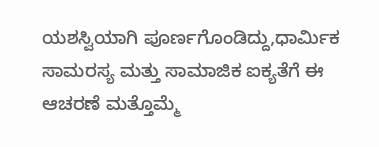ಯಶಸ್ವಿಯಾಗಿ ಪೂರ್ಣಗೊಂಡಿದ್ದು,ಧಾರ್ಮಿಕ ಸಾಮರಸ್ಯ ಮತ್ತು ಸಾಮಾಜಿಕ ಐಕ್ಯತೆಗೆ ಈ ಆಚರಣೆ ಮತ್ತೊಮ್ಮೆ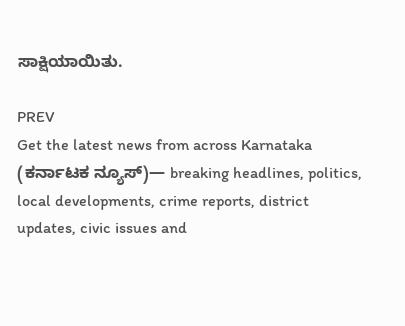ಸಾಕ್ಷಿಯಾಯಿತು.

PREV
Get the latest news from across Karnataka (ಕರ್ನಾಟಕ ನ್ಯೂಸ್)— breaking headlines, politics, local developments, crime reports, district updates, civic issues and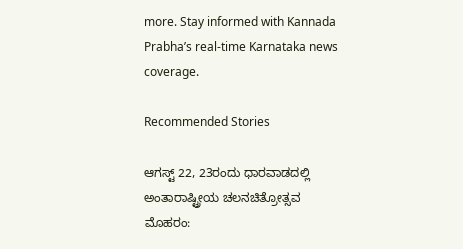more. Stay informed with Kannada Prabha’s real‑time Karnataka news coverage.

Recommended Stories

ಆಗಸ್ಟ್‌ 22, 23ರಂದು ಧಾರವಾಡದಲ್ಲಿ ಅಂತಾರಾಷ್ಟ್ರೀಯ ಚಲನಚಿತ್ರೋತ್ಸವ
ಮೊಹರಂ: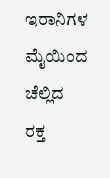ಇರಾನಿಗಳ ಮೈಯಿಂದ ಚೆಲ್ಲಿದ ರಕ್ತ